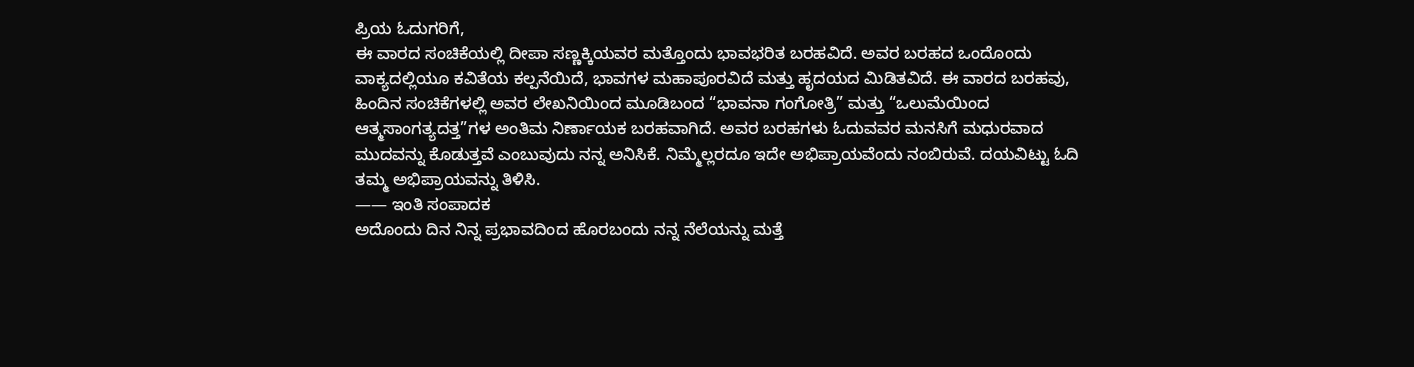ಪ್ರಿಯ ಓದುಗರಿಗೆ,
ಈ ವಾರದ ಸಂಚಿಕೆಯಲ್ಲಿ ದೀಪಾ ಸಣ್ಣಕ್ಕಿಯವರ ಮತ್ತೊಂದು ಭಾವಭರಿತ ಬರಹವಿದೆ. ಅವರ ಬರಹದ ಒಂದೊಂದು
ವಾಕ್ಯದಲ್ಲಿಯೂ ಕವಿತೆಯ ಕಲ್ಪನೆಯಿದೆ, ಭಾವಗಳ ಮಹಾಪೂರವಿದೆ ಮತ್ತು ಹೃದಯದ ಮಿಡಿತವಿದೆ. ಈ ವಾರದ ಬರಹವು,
ಹಿಂದಿನ ಸಂಚಿಕೆಗಳಲ್ಲಿ ಅವರ ಲೇಖನಿಯಿಂದ ಮೂಡಿಬಂದ “ಭಾವನಾ ಗಂಗೋತ್ರಿ” ಮತ್ತು “ಒಲುಮೆಯಿಂದ
ಆತ್ಮಸಾಂಗತ್ಯದತ್ತ”ಗಳ ಅಂತಿಮ ನಿರ್ಣಾಯಕ ಬರಹವಾಗಿದೆ. ಅವರ ಬರಹಗಳು ಓದುವವರ ಮನಸಿಗೆ ಮಧುರವಾದ
ಮುದವನ್ನು ಕೊಡುತ್ತವೆ ಎಂಬುವುದು ನನ್ನ ಅನಿಸಿಕೆ. ನಿಮ್ಮೆಲ್ಲರದೂ ಇದೇ ಅಭಿಪ್ರಾಯವೆಂದು ನಂಬಿರುವೆ. ದಯವಿಟ್ಟು ಓದಿ
ತಮ್ಮ ಅಭಿಪ್ರಾಯವನ್ನು ತಿಳಿಸಿ.
—— ಇಂತಿ ಸಂಪಾದಕ
ಅದೊಂದು ದಿನ ನಿನ್ನ ಪ್ರಭಾವದಿಂದ ಹೊರಬಂದು ನನ್ನ ನೆಲೆಯನ್ನು ಮತ್ತೆ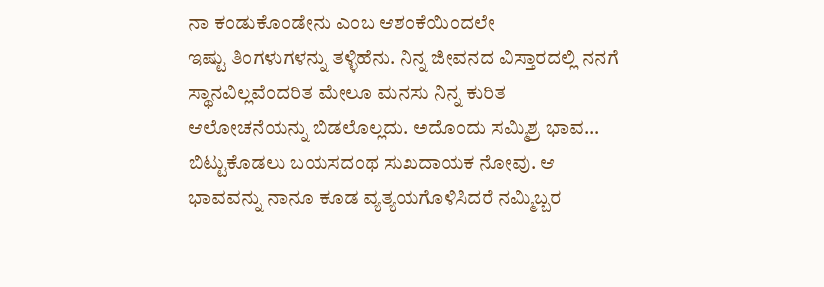ನಾ ಕಂಡುಕೊಂಡೇನು ಎಂಬ ಆಶಂಕೆಯಿಂದಲೇ
ಇಷ್ಟು ತಿಂಗಳುಗಳನ್ನು ತಳ್ಳಿಹೆನು. ನಿನ್ನ ಜೀವನದ ವಿಸ್ತಾರದಲ್ಲಿ ನನಗೆ ಸ್ಥಾನವಿಲ್ಲವೆಂದರಿತ ಮೇಲೂ ಮನಸು ನಿನ್ನ ಕುರಿತ
ಆಲೋಚನೆಯನ್ನು ಬಿಡಲೊಲ್ಲದು. ಅದೊಂದು ಸಮ್ಮಿಶ್ರ ಭಾವ… ಬಿಟ್ಟುಕೊಡಲು ಬಯಸದಂಥ ಸುಖದಾಯಕ ನೋವು. ಆ
ಭಾವವನ್ನು ನಾನೂ ಕೂಡ ವ್ಯತ್ಯಯಗೊಳಿಸಿದರೆ ನಮ್ಮಿಬ್ಬರ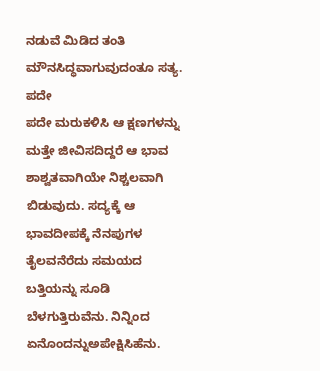ನಡುವೆ ಮಿಡಿದ ತಂತಿ ಮೌನಸಿದ್ಧವಾಗುವುದಂತೂ ಸತ್ಯ. ಪದೇ
ಪದೇ ಮರುಕಳಿಸಿ ಆ ಕ್ಷಣಗಳನ್ನು ಮತ್ತೇ ಜೀವಿಸದಿದ್ದರೆ ಆ ಭಾವ ಶಾಶ್ವತವಾಗಿಯೇ ನಿಶ್ಚಲವಾಗಿ ಬಿಡುವುದು. ಸದ್ಯಕ್ಕೆ ಆ
ಭಾವದೀಪಕ್ಕೆ ನೆನಪುಗಳ ತೈಲವನೆರೆದು ಸಮಯದ ಬತ್ತಿಯನ್ನು ಸೂಡಿ ಬೆಳಗುತ್ತಿರುವೆನು. ನಿನ್ನಿಂದ ಏನೊಂದನ್ನುಅಪೇಕ್ಷಿಸಿಹೆನು.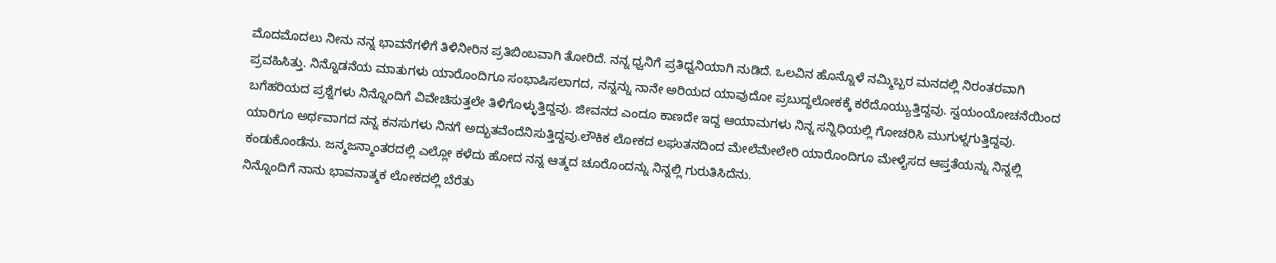ಮೊದಮೊದಲು ನೀನು ನನ್ನ ಭಾವನೆಗಳಿಗೆ ತಿಳಿನೀರಿನ ಪ್ರತಿಬಿಂಬವಾಗಿ ತೋರಿದೆ. ನನ್ನ ಧ್ವನಿಗೆ ಪ್ರತಿಧ್ವನಿಯಾಗಿ ನುಡಿದೆ. ಒಲವಿನ ಹೊನ್ನೊಳೆ ನಮ್ಮಿಬ್ಬರ ಮನದಲ್ಲಿ ನಿರಂತರವಾಗಿ ಪ್ರವಹಿಸಿತ್ತು. ನಿನ್ನೊಡನೆಯ ಮಾತುಗಳು ಯಾರೊಂದಿಗೂ ಸಂಭಾಷಿಸಲಾಗದ, ನನ್ನನ್ನು ನಾನೇ ಅರಿಯದ ಯಾವುದೋ ಪ್ರಬುದ್ಧಲೋಕಕ್ಕೆ ಕರೆದೊಯ್ಯುತ್ತಿದ್ದವು. ಸ್ವಯಂಯೋಚನೆಯಿಂದ ಬಗೆಹರಿಯದ ಪ್ರಶ್ನೆಗಳು ನಿನ್ನೊಂದಿಗೆ ವಿವೇಚಿಸುತ್ತಲೇ ತಿಳಿಗೊಳ್ಳುತ್ತಿದ್ದವು. ಜೀವನದ ಎಂದೂ ಕಾಣದೇ ಇದ್ದ ಆಯಾಮಗಳು ನಿನ್ನ ಸನ್ನಿಧಿಯಲ್ಲಿ ಗೋಚರಿಸಿ ಮುಗುಳ್ನಗುತ್ತಿದ್ದವು. ಯಾರಿಗೂ ಅರ್ಥವಾಗದ ನನ್ನ ಕನಸುಗಳು ನಿನಗೆ ಅದ್ಭುತವೆಂದೆನಿಸುತ್ತಿದ್ದವು.ಲೌಕಿಕ ಲೋಕದ ಲಘುತನದಿಂದ ಮೇಲೆಮೇಲೇರಿ ಯಾರೊಂದಿಗೂ ಮೇಳೈಸದ ಆಪ್ತತೆಯನ್ನು ನಿನ್ನಲ್ಲಿ ಕಂಡುಕೊಂಡೆನು. ಜನ್ಮಜನ್ಮಾಂತರದಲ್ಲಿ ಎಲ್ಲೋ ಕಳೆದು ಹೋದ ನನ್ನ ಆತ್ಮದ ಚೂರೊಂದನ್ನು ನಿನ್ನಲ್ಲಿ ಗುರುತಿಸಿದೆನು.
ನಿನ್ನೊಂದಿಗೆ ನಾನು ಭಾವನಾತ್ಮಕ ಲೋಕದಲ್ಲಿ ಬೆರೆತು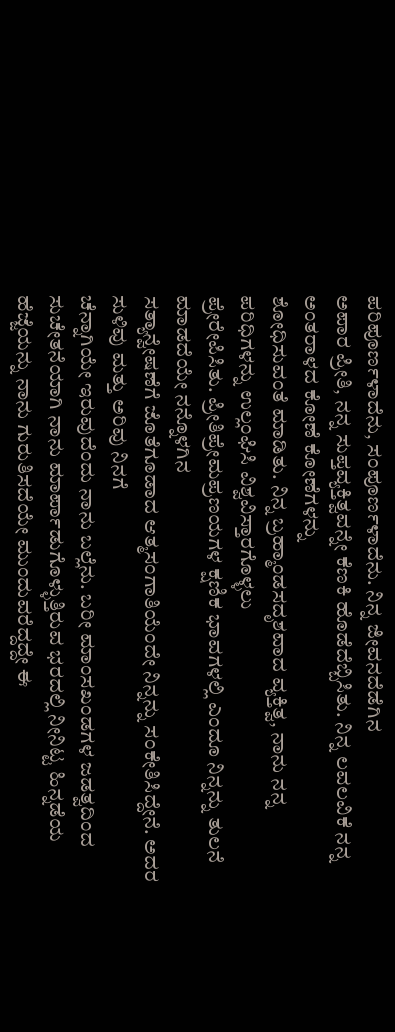ಪರಿಪೂರ್ಣಳಾದೆನು, ಸಂಪೂರ್ಣಳಾದೆನು. ನಿನ್ನ ಜೀವನದೆಡೆಗಿನ
ಅಪಾರ ಪ್ರೀತಿ, ನನ್ನ ಸುಪ್ತವ್ಯಕ್ತಿತ್ವವನ್ನೇ ಕೆಣಕಿ ಹೊಡೆದೆಬ್ಬಿಸಿತು. ನಿನ್ನ ಲವಲವಿಕೆ ನನ್ನ ಅಂತರಾಳದ ಕೋಣೆ ಕೋಣೆಗಳನ್ನು
ಶೋಧಿಸುವಂತೆ ಮಾಡಿತು. ನಿನ್ನ ಬ್ರಹ್ಮಾಂಡಸದೃಶವಾದ ವ್ಯಕ್ತಿತ್ವ, ನಾನು ನನ್ನ ಪರಿಧಿಗಳನ್ನು ಉಲ್ಲಂಘಿಸಿ ವಿಶ್ವವಿಸ್ತಾರಗೊಳ್ಳಲು
ಪ್ರೇರೇಪಿಸಿತು. ಪ್ರೀತಿಪ್ರೇಮಪ್ರಣಯಗಳ ಕ್ಷಣಿಕ ಭಾವಗಳಲ್ಲಿ ಎಂದೂ ನಿನ್ನನ್ನು ತುಲನೆ ಮಾಡದೆಯೇ ನನ್ನೊಳಗಿನ
ಸತ್ಯಾನ್ವೇಷಣೆಗೆ ಜೊತೆಗೂಡಾದ ಆತ್ಮಸಂಗಾತಿಯೆಂದೇ ನಿನ್ನನ್ನು ಸಂಕೇತಿಸಿದ್ದೇನೆ. ಅದರ ಸುಳಿವು ಮತ್ತು ಅರಿವು ನಿನಗೆ
ಚೆನ್ನಾಗಿಯೇ ಇರುವುದೆಂದು ನಾನು ಬಲ್ಲೆನು. ಬರೀ ಮಾಂಸಖಂಡಗಳ ಜಡತ್ವದಿಂದ ಸುಚೇತನೆಯಾಗಿ ನಾನು ಮಾರ್ಪಾಡುಗೊಳ್ಳುತ್ತಿರುವ ಭರದಲ್ಲಿ ನೀನಿಟ್ಟ ಹಿನ್ನಡೆಯ ಹೆಜ್ಜೆಯನ್ನು ನಾನು ಗುರುತಿಸದೆಯೇ ಮುಂದುವರೆದ್ದದ್ದೇ ಈ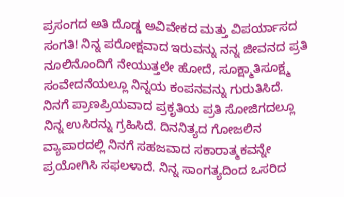ಪ್ರಸಂಗದ ಅತಿ ದೊಡ್ಡ ಅವಿವೇಕದ ಮತ್ತು ವಿಪರ್ಯಾಸದ ಸಂಗತಿ! ನಿನ್ನ ಪರೋಕ್ಷವಾದ ಇರುವನ್ನು ನನ್ನ ಜೀವನದ ಪ್ರತಿ ನೂಲಿನೊಂದಿಗೆ ನೇಯುತ್ತಲೇ ಹೋದೆ, ಸೂಕ್ಷ್ಮಾತಿಸೂಕ್ಷ್ಮ ಸಂವೇದನೆಯಲ್ಲೂ ನಿನ್ನಯ ಕಂಪನವನ್ನು ಗುರುತಿಸಿದೆ. ನಿನಗೆ ಪ್ರಾಣಪ್ರಿಯವಾದ ಪ್ರಕೃತಿಯ ಪ್ರತಿ ಸೋಜಿಗದಲ್ಲೂ ನಿನ್ನ ಉಸಿರನ್ನು ಗ್ರಹಿಸಿದೆ. ದಿನನಿತ್ಯದ ಗೋಜಲಿನ ವ್ಯಾಪಾರದಲ್ಲಿ ನಿನಗೆ ಸಹಜವಾದ ಸಕಾರಾತ್ಮಕವನ್ನೇ ಪ್ರಯೋಗಿಸಿ ಸಫಲಳಾದೆ. ನಿನ್ನ ಸಾಂಗತ್ಯದಿಂದ ಒಸರಿದ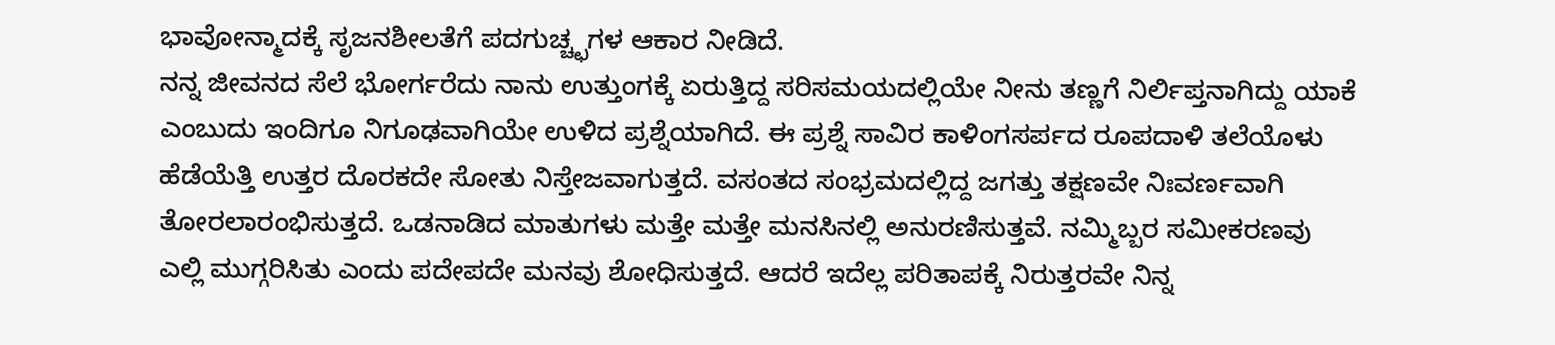ಭಾವೋನ್ಮಾದಕ್ಕೆ ಸೃಜನಶೀಲತೆಗೆ ಪದಗುಚ್ಚ್ಛಗಳ ಆಕಾರ ನೀಡಿದೆ.
ನನ್ನ ಜೀವನದ ಸೆಲೆ ಭೋರ್ಗರೆದು ನಾನು ಉತ್ತುಂಗಕ್ಕೆ ಏರುತ್ತಿದ್ದ ಸರಿಸಮಯದಲ್ಲಿಯೇ ನೀನು ತಣ್ಣಗೆ ನಿರ್ಲಿಪ್ತನಾಗಿದ್ದು ಯಾಕೆ
ಎಂಬುದು ಇಂದಿಗೂ ನಿಗೂಢವಾಗಿಯೇ ಉಳಿದ ಪ್ರಶ್ನೆಯಾಗಿದೆ. ಈ ಪ್ರಶ್ನೆ ಸಾವಿರ ಕಾಳಿಂಗಸರ್ಪದ ರೂಪದಾಳಿ ತಲೆಯೊಳು
ಹೆಡೆಯೆತ್ತಿ ಉತ್ತರ ದೊರಕದೇ ಸೋತು ನಿಸ್ತೇಜವಾಗುತ್ತದೆ. ವಸಂತದ ಸಂಭ್ರಮದಲ್ಲಿದ್ದ ಜಗತ್ತು ತಕ್ಷಣವೇ ನಿಃವರ್ಣವಾಗಿ
ತೋರಲಾರಂಭಿಸುತ್ತದೆ. ಒಡನಾಡಿದ ಮಾತುಗಳು ಮತ್ತೇ ಮತ್ತೇ ಮನಸಿನಲ್ಲಿ ಅನುರಣಿಸುತ್ತವೆ. ನಮ್ಮಿಬ್ಬರ ಸಮೀಕರಣವು
ಎಲ್ಲಿ ಮುಗ್ಗರಿಸಿತು ಎಂದು ಪದೇಪದೇ ಮನವು ಶೋಧಿಸುತ್ತದೆ. ಆದರೆ ಇದೆಲ್ಲ ಪರಿತಾಪಕ್ಕೆ ನಿರುತ್ತರವೇ ನಿನ್ನ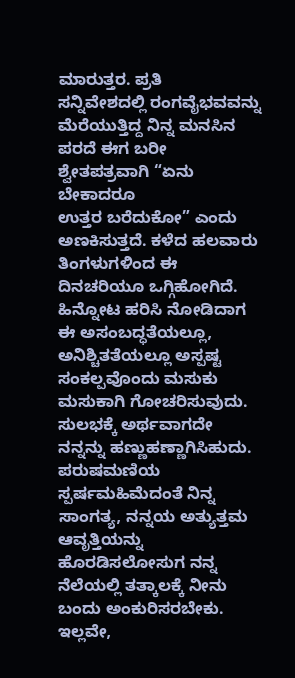ಮಾರುತ್ತರ. ಪ್ರತಿ
ಸನ್ನಿವೇಶದಲ್ಲಿ ರಂಗವೈಭವವನ್ನು ಮೆರೆಯುತ್ತಿದ್ದ ನಿನ್ನ ಮನಸಿನ ಪರದೆ ಈಗ ಬರೀ ಶ್ವೇತಪತ್ರವಾಗಿ “ಏನು ಬೇಕಾದರೂ
ಉತ್ತರ ಬರೆದುಕೋ” ಎಂದು ಅಣಕಿಸುತ್ತದೆ. ಕಳೆದ ಹಲವಾರು ತಿಂಗಳುಗಳಿಂದ ಈ ದಿನಚರಿಯೂ ಒಗ್ಗಿಹೋಗಿದೆ. ಹಿನ್ನೋಟ ಹರಿಸಿ ನೋಡಿದಾಗ ಈ ಅಸಂಬದ್ಧತೆಯಲ್ಲೂ, ಅನಿಶ್ಚಿತತೆಯಲ್ಲೂ ಅಸ್ಪಷ್ಟ ಸಂಕಲ್ಪವೊಂದು ಮಸುಕು ಮಸುಕಾಗಿ ಗೋಚರಿಸುವುದು. ಸುಲಭಕ್ಕೆ ಅರ್ಥವಾಗದೇ ನನ್ನನ್ನು ಹಣ್ಣುಹಣ್ಣಾಗಿಸಿಹುದು.
ಪರುಷಮಣಿಯ ಸ್ಪರ್ಷಮಹಿಮೆದಂತೆ ನಿನ್ನ ಸಾಂಗತ್ಯ, ನನ್ನಯ ಅತ್ಯುತ್ತಮ ಆವೃತ್ತಿಯನ್ನು ಹೊರಡಿಸಲೋಸುಗ ನನ್ನ ನೆಲೆಯಲ್ಲಿ ತತ್ಕಾಲಕ್ಕೆ ನೀನು ಬಂದು ಅಂಕುರಿಸರಬೇಕು. ಇಲ್ಲವೇ,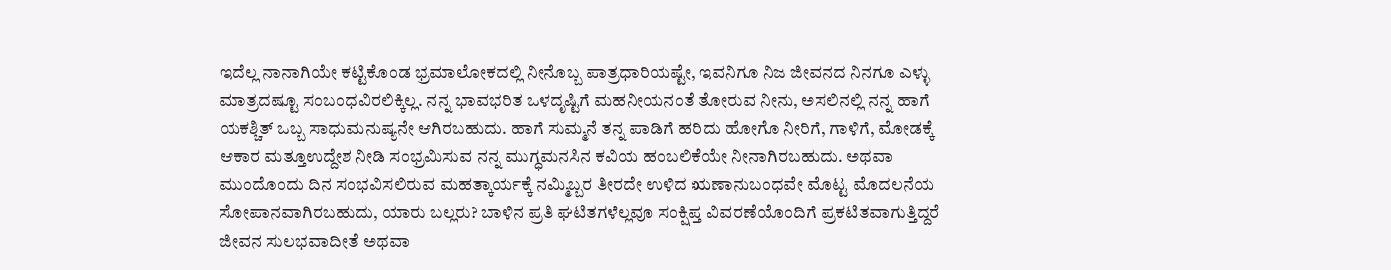ಇದೆಲ್ಲ ನಾನಾಗಿಯೇ ಕಟ್ಟಿಕೊಂಡ ಭ್ರಮಾಲೋಕದಲ್ಲಿ ನೀನೊಬ್ಬ ಪಾತ್ರಧಾರಿಯಷ್ಟೇ, ಇವನಿಗೂ ನಿಜ ಜೀವನದ ನಿನಗೂ ಎಳ್ಳು ಮಾತ್ರದಷ್ಟೂ ಸಂಬಂಧವಿರಲಿಕ್ಕಿಲ್ಲ. ನನ್ನ ಭಾವಭರಿತ ಒಳದೃಷ್ಟಿಗೆ ಮಹನೀಯನಂತೆ ತೋರುವ ನೀನು, ಅಸಲಿನಲ್ಲಿ ನನ್ನ ಹಾಗೆ ಯಕಶ್ಚಿತ್ ಒಬ್ಬ ಸಾಧುಮನುಷ್ಯನೇ ಆಗಿರಬಹುದು. ಹಾಗೆ ಸುಮ್ಮನೆ ತನ್ನ ಪಾಡಿಗೆ ಹರಿದು ಹೋಗೊ ನೀರಿಗೆ, ಗಾಳಿಗೆ, ಮೋಡಕ್ಕೆ ಆಕಾರ ಮತ್ತೂಉದ್ದೇಶ ನೀಡಿ ಸಂಭ್ರಮಿಸುವ ನನ್ನ ಮುಗ್ಧಮನಸಿನ ಕವಿಯ ಹಂಬಲಿಕೆಯೇ ನೀನಾಗಿರಬಹುದು. ಅಥವಾ ಮುಂದೊಂದು ದಿನ ಸಂಭವಿಸಲಿರುವ ಮಹತ್ಕಾರ್ಯಕ್ಕೆ ನಮ್ಮಿಬ್ಬರ ತೀರದೇ ಉಳಿದ ಋಣಾನುಬಂಧವೇ ಮೊಟ್ಟ ಮೊದಲನೆಯ ಸೋಪಾನವಾಗಿರಬಹುದು, ಯಾರು ಬಲ್ಲರು? ಬಾಳಿನ ಪ್ರತಿ ಘಟಿತಗಳೆಲ್ಲವೂ ಸಂಕ್ಷಿಪ್ತ ವಿವರಣೆಯೊಂದಿಗೆ ಪ್ರಕಟಿತವಾಗುತ್ತಿದ್ದರೆ ಜೀವನ ಸುಲಭವಾದೀತೆ ಅಥವಾ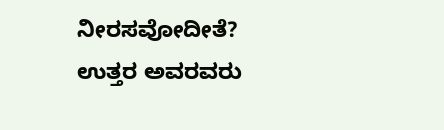ನೀರಸವೋದೀತೆ?
ಉತ್ತರ ಅವರವರು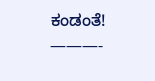ಕಂಡಂತೆ!
———-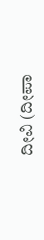ದೀವಿ (ದೀಪಾ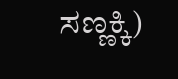ಸಣ್ಣಕ್ಕಿ)